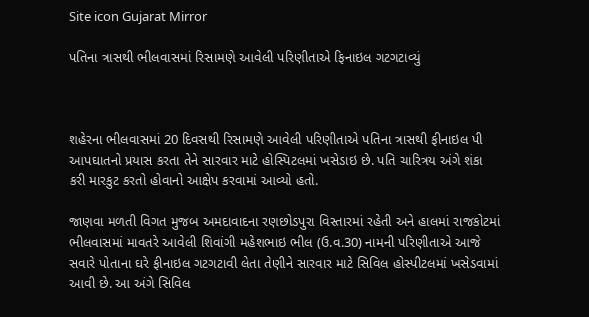Site icon Gujarat Mirror

પતિના ત્રાસથી ભીલવાસમાં રિસામણે આવેલી પરિણીતાએ ફિનાઇલ ગટગટાવ્યું



શહેરના ભીલવાસમાં 20 દિવસથી રિસામણે આવેલી પરિણીતાએ પતિના ત્રાસથી ફીનાઇલ પી આપઘાતનો પ્રયાસ કરતા તેને સારવાર માટે હોસ્પિટલમાં ખસેડાઇ છે. પતિ ચારિત્રય અંગે શંકા કરી મારકુટ કરતો હોવાનો આક્ષેપ કરવામાં આવ્યો હતો.

જાણવા મળતી વિગત મુજબ અમદાવાદના રણછોડપુરા વિસ્તારમાં રહેતી અને હાલમાં રાજકોટમાં ભીલવાસમાં માવતરે આવેલી શિવાંગી મહેશભાઇ ભીલ (ઉ.વ.30) નામની પરિણીતાએ આજે સવારે પોતાના ઘરે ફીનાઇલ ગટગટાવી લેતા તેણીને સારવાર માટે સિવિલ હોસ્પીટલમાં ખસેડવામાં આવી છે. આ અંગે સિવિલ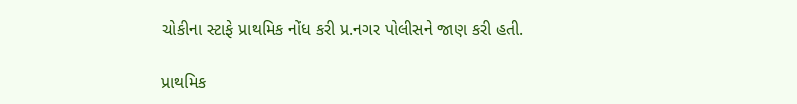ચોકીના સ્ટાફે પ્રાથમિક નોંધ કરી પ્ર.નગર પોલીસને જાણ કરી હતી.

પ્રાથમિક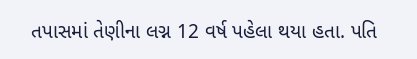તપાસમાં તેણીના લગ્ન 12 વર્ષ પહેલા થયા હતા. પતિ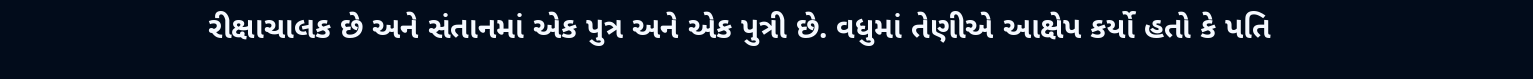રીક્ષાચાલક છે અને સંતાનમાં એક પુત્ર અને એક પુત્રી છે. વધુમાં તેણીએ આક્ષેપ કર્યો હતો કે પતિ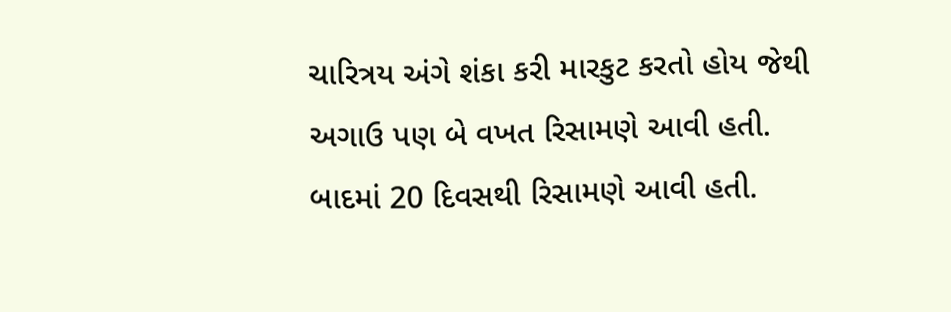ચારિત્રય અંગે શંકા કરી મારકુટ કરતો હોય જેથી અગાઉ પણ બે વખત રિસામણે આવી હતી. બાદમાં 20 દિવસથી રિસામણે આવી હતી.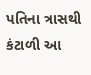પતિના ત્રાસથી કંટાળી આ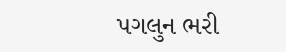પગલુન ભરી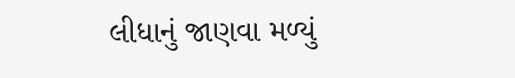લીધાનું જાણવા મળ્યું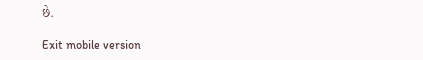છે.

Exit mobile version